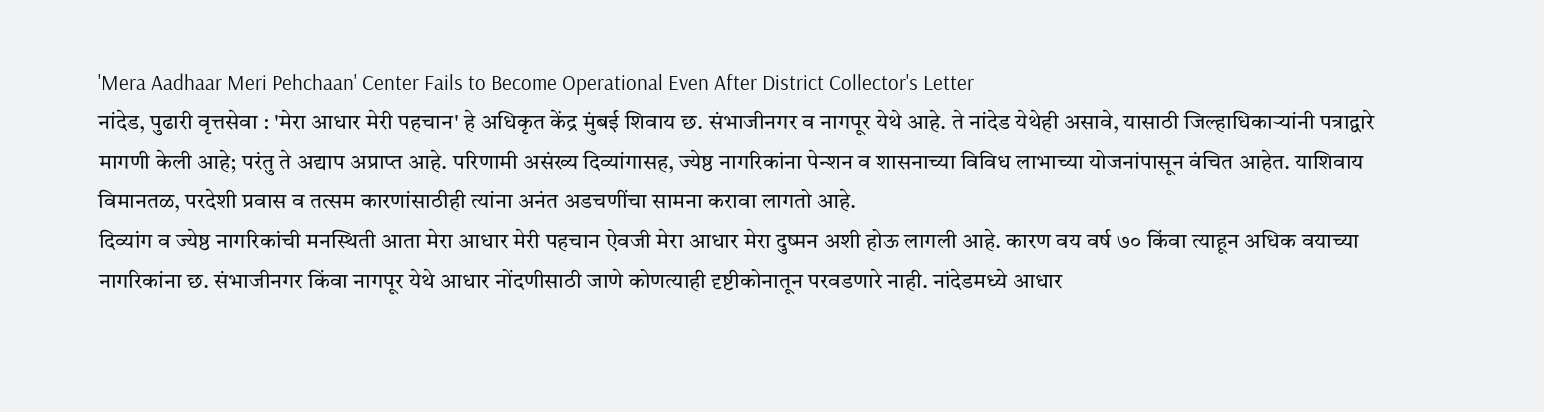'Mera Aadhaar Meri Pehchaan' Center Fails to Become Operational Even After District Collector's Letter
नांदेड, पुढारी वृत्तसेवा : 'मेरा आधार मेरी पहचान' हे अधिकृत केंद्र मुंबई शिवाय छ. संभाजीनगर व नागपूर येथे आहे. ते नांदेड येथेही असावे, यासाठी जिल्हाधिकाऱ्यांनी पत्राद्वारे मागणी केली आहे; परंतु ते अद्याप अप्राप्त आहे. परिणामी असंख्य दिव्यांगासह, ज्येष्ठ नागरिकांना पेन्शन व शासनाच्या विविध लाभाच्या योजनांपासून वंचित आहेत. याशिवाय विमानतळ, परदेशी प्रवास व तत्सम कारणांसाठीही त्यांना अनंत अडचणींचा सामना करावा लागतो आहे.
दिव्यांग व ज्येष्ठ नागरिकांची मनस्थिती आता मेरा आधार मेरी पहचान ऐवजी मेरा आधार मेरा दुष्मन अशी होऊ लागली आहे. कारण वय वर्ष ७० किंवा त्याहून अधिक वयाच्या नागरिकांना छ. संभाजीनगर किंवा नागपूर येथे आधार नोंदणीसाठी जाणे कोणत्याही दृष्टीकोनातून परवडणारे नाही. नांदेडमध्ये आधार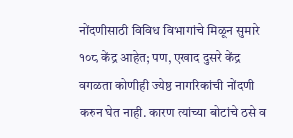नोंदणीसाठी विविध विभागांचे मिळून सुमारे १०८ केंद्र आहेत; पण, एखाद दुसरे केंद्र वगळता कोणीही ज्येष्ठ नागरिकांची नोंदणी करुन घेत नाही. कारण त्यांच्या बोटांचे ठसे व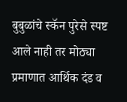बुबुळांचे स्कॅन पुरेसे स्पष्ट आले नाही तर मोठ्या प्रमाणात आर्थिक दंड व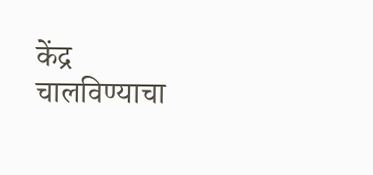केंद्र चालविण्याचा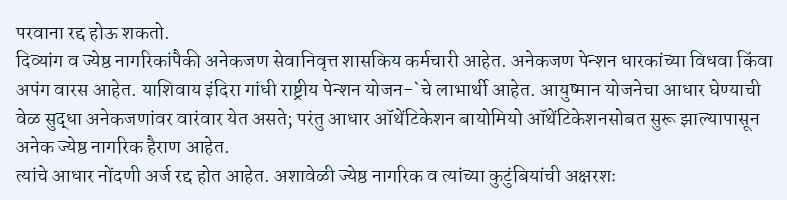परवाना रद्द होऊ शकतो.
दिव्यांग व ज्येष्ठ नागरिकांपैकी अनेकजण सेवानिवृत्त शासकिय कर्मचारी आहेत. अनेकजण पेन्शन धारकांच्या विधवा किंवा अपंग वारस आहेत. याशिवाय इंदिरा गांधी राष्ट्रीय पेन्शन योजन-`चे लाभार्थी आहेत. आयुष्मान योजनेचा आधार घेण्याची वेळ सुद्धा अनेकजणांवर वारंवार येत असते; परंतु आधार ऑथेंटिकेशन बायोमियो ऑथेंटिकेशनसोबत सुरू झाल्यापासून अनेक ज्येष्ठ नागरिक हैराण आहेत.
त्यांचे आधार नोंदणी अर्ज रद्द होत आहेत. अशावेळी ज्येष्ठ नागरिक व त्यांच्या कुटुंबियांची अक्षरशः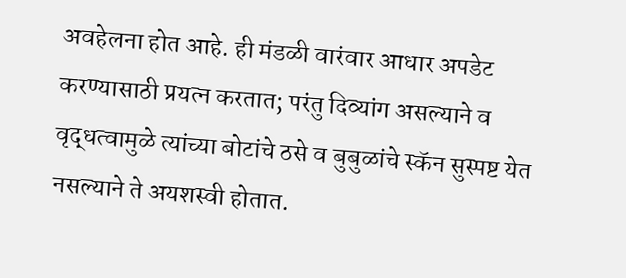अवहेलना होत आहे. ही मंडळी वारंवार आधार अपडेट करण्यासाठी प्रयत्न करतात; परंतु दिव्यांग असल्याने व वृद्धत्वामुळे त्यांच्या बोटांचे ठसे व बुबुळांचे स्कॅन सुस्पष्ट येत नसल्याने ते अयशस्वी होतात.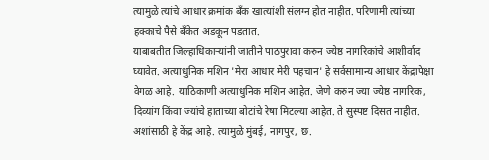त्यामुळे त्यांचे आधार क्रमांक बँक खात्यांशी संलग्न होत नाहीत. परिणामी त्यांच्या हक्काचे पैसे बँकेत अडकून पडतात.
याबाबतीत जिल्हाधिकाऱ्यांनी जातीने पाठपुरावा करुन ज्येष्ठ नागरिकांचे आशीर्वाद घ्यावेत. अत्याधुनिक मशिन 'मेरा आधार मेरी पहचान' हे सर्वसामान्य आधार केंद्रापेक्षा वेगळ आहे. याठिकाणी अत्याधुनिक मशिन आहेत. जेणे करुन ज्या ज्येष्ठ नागरिक, दिव्यांग किंवा ज्यांचे हाताच्या बोटांचे रेषा मिटल्या आहेत. ते सुस्पष्ट दिसत नाहीत. अशांसाठी हे केंद्र आहे. त्यामुळे मुंबई, नागपुर, छ.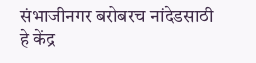संभाजीनगर बरोबरच नांदेडसाठी हे केंद्र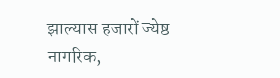झाल्यास हजारों ज्येष्ठ नागरिक,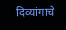दिव्यांगाचे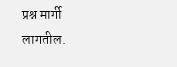प्रश्न मार्गी लागतील.